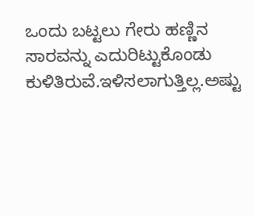ಒಂದು ಬಟ್ಟಲು ಗೇರು ಹಣ್ಣಿನ ಸಾರವನ್ನು ಎದುರಿಟ್ಟುಕೊಂಡು ಕುಳಿತಿರುವೆ.ಇಳಿಸಲಾಗುತ್ತಿಲ್ಲ.ಅಷ್ಟು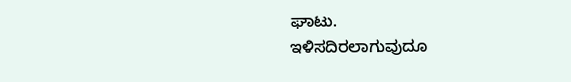ಘಾಟು.
ಇಳಿಸದಿರಲಾಗುವುದೂ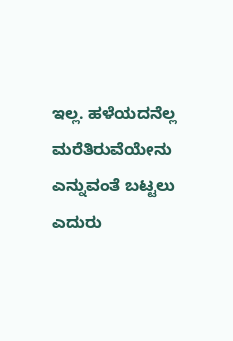ಇಲ್ಲ. ಹಳೆಯದನೆಲ್ಲ ಮರೆತಿರುವೆಯೇನು ಎನ್ನುವಂತೆ ಬಟ್ಟಲು ಎದುರು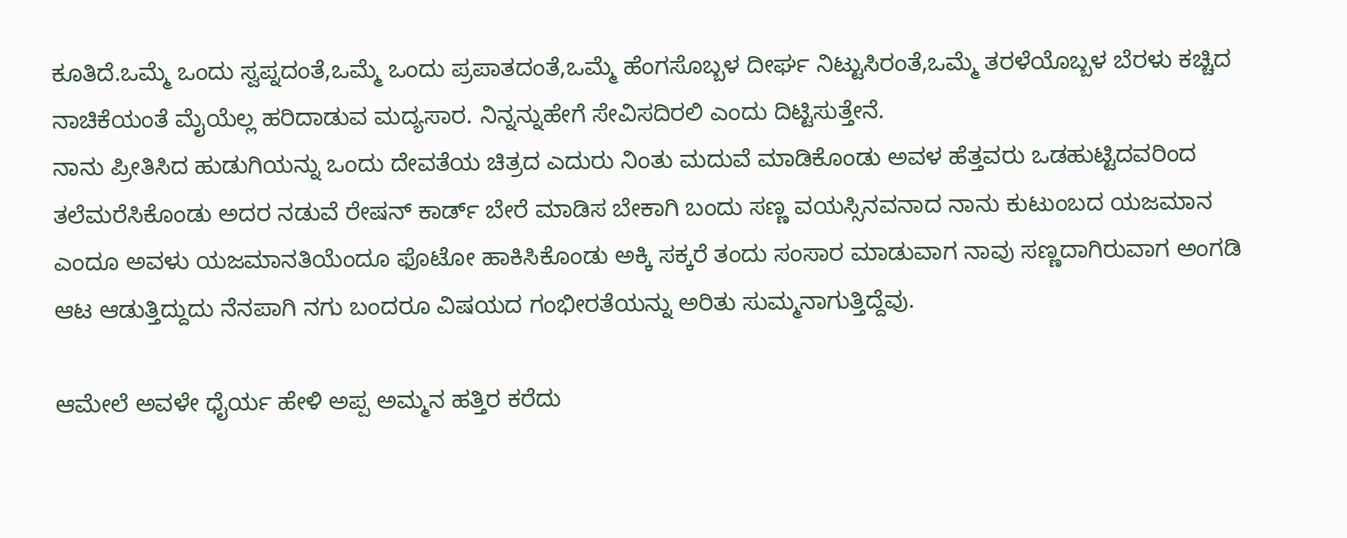ಕೂತಿದೆ.ಒಮ್ಮೆ ಒಂದು ಸ್ವಪ್ನದಂತೆ,ಒಮ್ಮೆ ಒಂದು ಪ್ರಪಾತದಂತೆ,ಒಮ್ಮೆ ಹೆಂಗಸೊಬ್ಬಳ ದೀರ್ಘ ನಿಟ್ಟುಸಿರಂತೆ,ಒಮ್ಮೆ ತರಳೆಯೊಬ್ಬಳ ಬೆರಳು ಕಚ್ಚಿದ ನಾಚಿಕೆಯಂತೆ ಮೈಯೆಲ್ಲ ಹರಿದಾಡುವ ಮದ್ಯಸಾರ. ನಿನ್ನನ್ನುಹೇಗೆ ಸೇವಿಸದಿರಲಿ ಎಂದು ದಿಟ್ಟಿಸುತ್ತೇನೆ.
ನಾನು ಪ್ರೀತಿಸಿದ ಹುಡುಗಿಯನ್ನು ಒಂದು ದೇವತೆಯ ಚಿತ್ರದ ಎದುರು ನಿಂತು ಮದುವೆ ಮಾಡಿಕೊಂಡು ಅವಳ ಹೆತ್ತವರು ಒಡಹುಟ್ಟಿದವರಿಂದ ತಲೆಮರೆಸಿಕೊಂಡು ಅದರ ನಡುವೆ ರೇಷನ್ ಕಾರ್ಡ್ ಬೇರೆ ಮಾಡಿಸ ಬೇಕಾಗಿ ಬಂದು ಸಣ್ಣ ವಯಸ್ಸಿನವನಾದ ನಾನು ಕುಟುಂಬದ ಯಜಮಾನ ಎಂದೂ ಅವಳು ಯಜಮಾನತಿಯೆಂದೂ ಫೊಟೋ ಹಾಕಿಸಿಕೊಂಡು ಅಕ್ಕಿ ಸಕ್ಕರೆ ತಂದು ಸಂಸಾರ ಮಾಡುವಾಗ ನಾವು ಸಣ್ಣದಾಗಿರುವಾಗ ಅಂಗಡಿ ಆಟ ಆಡುತ್ತಿದ್ದುದು ನೆನಪಾಗಿ ನಗು ಬಂದರೂ ವಿಷಯದ ಗಂಭೀರತೆಯನ್ನು ಅರಿತು ಸುಮ್ಮನಾಗುತ್ತಿದ್ದೆವು.

ಆಮೇಲೆ ಅವಳೇ ಧೈರ್ಯ ಹೇಳಿ ಅಪ್ಪ ಅಮ್ಮನ ಹತ್ತಿರ ಕರೆದು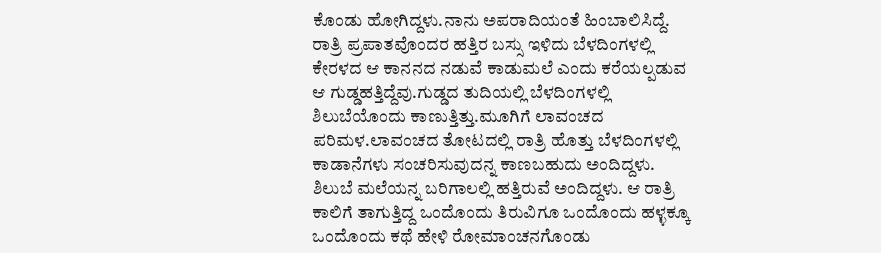ಕೊಂಡು ಹೋಗಿದ್ದಳು.ನಾನು ಅಪರಾದಿಯಂತೆ ಹಿಂಬಾಲಿಸಿದ್ದೆ.
ರಾತ್ರಿ ಪ್ರಪಾತವೊಂದರ ಹತ್ತಿರ ಬಸ್ಸು ಇಳಿದು ಬೆಳದಿಂಗಳಲ್ಲಿ ಕೇರಳದ ಆ ಕಾನನದ ನಡುವೆ ಕಾಡುಮಲೆ ಎಂದು ಕರೆಯಲ್ಪಡುವ ಆ ಗುಡ್ಡಹತ್ತಿದ್ದೆವು.ಗುಡ್ಡದ ತುದಿಯಲ್ಲಿ ಬೆಳದಿಂಗಳಲ್ಲಿ ಶಿಲುಬೆಯೊಂದು ಕಾಣುತ್ತಿತ್ತು.ಮೂಗಿಗೆ ಲಾವಂಚದ ಪರಿಮಳ.ಲಾವಂಚದ ತೋಟದಲ್ಲಿ ರಾತ್ರಿ ಹೊತ್ತು ಬೆಳದಿಂಗಳಲ್ಲಿ ಕಾಡಾನೆಗಳು ಸಂಚರಿಸುವುದನ್ನ ಕಾಣಬಹುದು ಅಂದಿದ್ದಳು. ಶಿಲುಬೆ ಮಲೆಯನ್ನ ಬರಿಗಾಲಲ್ಲಿ ಹತ್ತಿರುವೆ ಅಂದಿದ್ದಳು. ಆ ರಾತ್ರಿ ಕಾಲಿಗೆ ತಾಗುತ್ತಿದ್ದ ಒಂದೊಂದು ತಿರುವಿಗೂ ಒಂದೊಂದು ಹಳ್ಳಕ್ಕೂ ಒಂದೊಂದು ಕಥೆ ಹೇಳಿ ರೋಮಾಂಚನಗೊಂಡು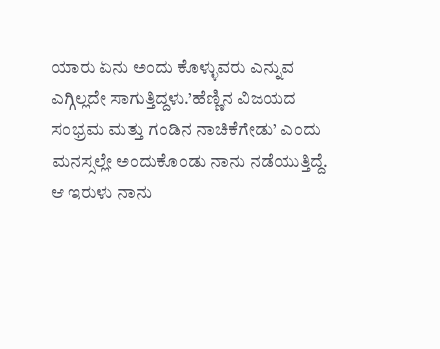ಯಾರು ಏನು ಅಂದು ಕೊಳ್ಳುವರು ಎನ್ನುವ ಎಗ್ಗಿಲ್ಲದೇ ಸಾಗುತ್ತಿದ್ದಳು.’ಹೆಣ್ಣಿನ ವಿಜಯದ ಸಂಭ್ರಮ ಮತ್ತು ಗಂಡಿನ ನಾಚಿಕೆಗೇಡು’ ಎಂದು ಮನಸ್ಸಲ್ಲೇ ಅಂದುಕೊಂಡು ನಾನು ನಡೆಯುತ್ತಿದ್ದೆ.
ಆ ಇರುಳು ನಾನು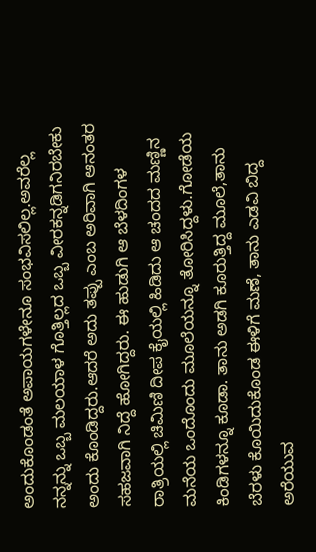ಅಂದುಕೊಂಡಂತೆ ಅಪಾಯಗಳೇನೂ ಸಂಭವಿಸಲಿಲ್ಲ.ಅವರೆಲ್ಲ ನನ್ನನ್ನು ಒಬ್ಬ ಮಲಯಾಳ ಗೊತ್ತಿಲ್ಲದ ಒಬ್ಬ ವೀರಕನ್ನಡಿಗನಿರಬೇಕು ಅಂದು ಕೊಂಡಿದ್ದರು.ಆದರೆ ಅದು ತಪ್ಪು ಎಂಬ ಅರಿವಾಗಿ ಆನಂತರ ಸಹಜವಾಗಿ ನಿದ್ದೆ ಹೋಗಿದ್ದರು. ಈ ಹುಡುಗಿ ಆ ಬೆಳದಿಂಗಳ ರಾತ್ರಿಯಲ್ಲಿ ಚಿಮಿಣಿ ದೀಪ ಕೈಯಲ್ಲಿ ಹಿಡಿದು ಆ ಚಂದದ ಮಣ್ಣಿನ ಮನೆಯ ಒಂದೊಂದು ಮೂಲೆಯನ್ನೂ ತೋರಿಸಿದ್ದಳು.ಗೋಡೆಯ ಕಿಂಡಿಗಳನ್ನೂ ಕೂಡಾ. ತಾನು ಅಡಗಿ ಕೂರುತ್ತಿದ್ದ ಮೂಲೆ,ತಾನು ಬೆರಳು ಕೊಯಿದುಕೊಂಡ ಈಳಿಗೆ ಮಣೆ, ತಾನು ಎಡವಿ ಬಿದ್ದ ಅರೆಯುವ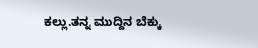ಕಲ್ಲು.ತನ್ನ ಮುದ್ದಿನ ಬೆಕ್ಕು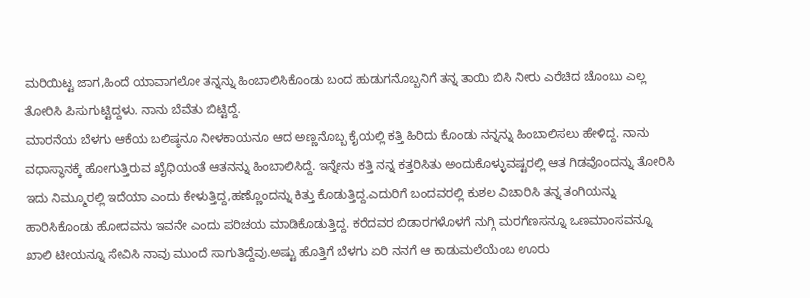ಮರಿಯಿಟ್ಟ ಜಾಗ,ಹಿಂದೆ ಯಾವಾಗಲೋ ತನ್ನನ್ನು ಹಿಂಬಾಲಿಸಿಕೊಂಡು ಬಂದ ಹುಡುಗನೊಬ್ಬನಿಗೆ ತನ್ನ ತಾಯಿ ಬಿಸಿ ನೀರು ಎರೆಚಿದ ಚೊಂಬು ಎಲ್ಲ ತೋರಿಸಿ ಪಿಸುಗುಟ್ಟಿದ್ದಳು. ನಾನು ಬೆವೆತು ಬಿಟ್ಟಿದ್ದೆ.
ಮಾರನೆಯ ಬೆಳಗು ಆಕೆಯ ಬಲಿಷ್ಠನೂ ನೀಳಕಾಯನೂ ಆದ ಅಣ್ಣನೊಬ್ಬ ಕೈಯಲ್ಲಿ ಕತ್ತಿ ಹಿರಿದು ಕೊಂಡು ನನ್ನನ್ನು ಹಿಂಬಾಲಿಸಲು ಹೇಳಿದ್ದ. ನಾನು ವಧಾಸ್ಥಾನಕ್ಕೆ ಹೋಗುತ್ತಿರುವ ಖೈಧಿಯಂತೆ ಆತನನ್ನು ಹಿಂಬಾಲಿಸಿದ್ದೆ. ಇನ್ನೇನು ಕತ್ತಿ ನನ್ನ ಕತ್ತರಿಸಿತು ಅಂದುಕೊಳ್ಳುವಷ್ಟರಲ್ಲಿ ಆತ ಗಿಡವೊಂದನ್ನು ತೋರಿಸಿ ಇದು ನಿಮ್ಮೂರಲ್ಲಿ ಇದೆಯಾ ಎಂದು ಕೇಳುತ್ತಿದ್ದ,ಹಣ್ಣೊಂದನ್ನು ಕಿತ್ತು ಕೊಡುತ್ತಿದ್ದ.ಎದುರಿಗೆ ಬಂದವರಲ್ಲಿ ಕುಶಲ ವಿಚಾರಿಸಿ ತನ್ನ ತಂಗಿಯನ್ನು ಹಾರಿಸಿಕೊಂಡು ಹೋದವನು ಇವನೇ ಎಂದು ಪರಿಚಯ ಮಾಡಿಕೊಡುತ್ತಿದ್ದ. ಕರೆದವರ ಬಿಡಾರಗಳೊಳಗೆ ನುಗ್ಗಿ ಮರಗೆಣಸನ್ನೂ ಒಣಮಾಂಸವನ್ನೂ ಖಾಲಿ ಟೀಯನ್ನೂ ಸೇವಿಸಿ ನಾವು ಮುಂದೆ ಸಾಗುತಿದ್ದೆವು.ಅಷ್ಟು ಹೊತ್ತಿಗೆ ಬೆಳಗು ಏರಿ ನನಗೆ ಆ ಕಾಡುಮಲೆಯೆಂಬ ಊರು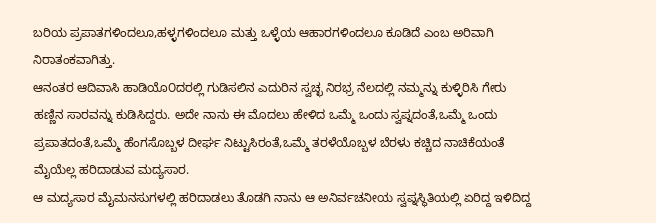ಬರಿಯ ಪ್ರಪಾತಗಳಿಂದಲೂ,ಹಳ್ಳಗಳಿಂದಲೂ ಮತ್ತು ಒಳ್ಳೆಯ ಆಹಾರಗಳಿಂದಲೂ ಕೂಡಿದೆ ಎಂಬ ಅರಿವಾಗಿ ನಿರಾತಂಕವಾಗಿತ್ತು.
ಆನಂತರ ಆದಿವಾಸಿ ಹಾಡಿಯೊ೦ದರಲ್ಲಿ ಗುಡಿಸಲಿನ ಎದುರಿನ ಸ್ವಚ್ಛ ನಿರಭ್ರ ನೆಲದಲ್ಲಿ ನಮ್ಮನ್ನು ಕುಳ್ಳಿರಿಸಿ ಗೇರು ಹಣ್ಣಿನ ಸಾರವನ್ನು ಕುಡಿಸಿದ್ದರು. ಅದೇ ನಾನು ಈ ಮೊದಲು ಹೇಳಿದ ಒಮ್ಮೆ ಒಂದು ಸ್ವಪ್ನದಂತೆ,ಒಮ್ಮೆ ಒಂದು ಪ್ರಪಾತದಂತೆ,ಒಮ್ಮೆ ಹೆಂಗಸೊಬ್ಬಳ ದೀರ್ಘ ನಿಟ್ಟುಸಿರಂತೆ,ಒಮ್ಮೆ ತರಳೆಯೊಬ್ಬಳ ಬೆರಳು ಕಚ್ಚಿದ ನಾಚಿಕೆಯಂತೆ ಮೈಯೆಲ್ಲ ಹರಿದಾಡುವ ಮದ್ಯಸಾರ.
ಆ ಮದ್ಯಸಾರ ಮೈಮನಸುಗಳಲ್ಲಿ ಹರಿದಾಡಲು ತೊಡಗಿ ನಾನು ಆ ಅನಿರ್ವಚನೀಯ ಸ್ವಪ್ನಸ್ಥಿತಿಯಲ್ಲಿ ಏರಿದ್ದ ಇಳಿದಿದ್ದ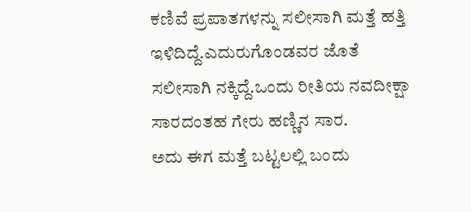ಕಣಿವೆ ಪ್ರಪಾತಗಳನ್ನು ಸಲೀಸಾಗಿ ಮತ್ತೆ ಹತ್ತಿ ಇಳಿದಿದ್ದೆ.ಎದುರುಗೊಂಡವರ ಜೊತೆ ಸಲೀಸಾಗಿ ನಕ್ಕಿದ್ದೆ.ಒಂದು ರೀತಿಯ ನವದೀಕ್ಷಾ ಸಾರದಂತಹ ಗೇರು ಹಣ್ಣಿನ ಸಾರ.
ಅದು ಈಗ ಮತ್ತೆ ಬಟ್ಟಲಲ್ಲಿ ಬಂದು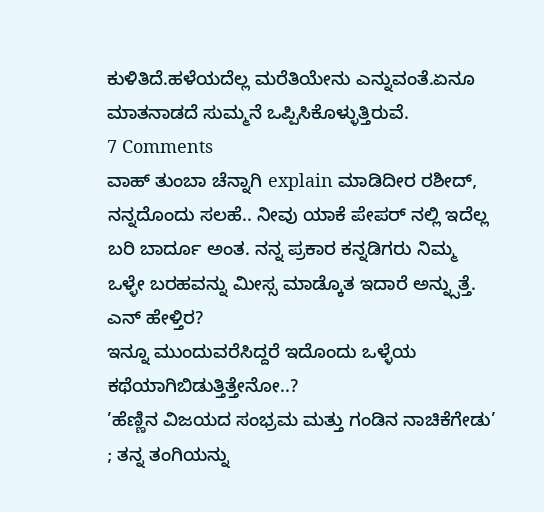ಕುಳಿತಿದೆ.ಹಳೆಯದೆಲ್ಲ ಮರೆತಿಯೇನು ಎನ್ನುವಂತೆ.ಏನೂ ಮಾತನಾಡದೆ ಸುಮ್ಮನೆ ಒಪ್ಪಿಸಿಕೊಳ್ಳುತ್ತಿರುವೆ.
7 Comments
ವಾಹ್ ತುಂಬಾ ಚೆನ್ನಾಗಿ explain ಮಾಡಿದೀರ ರಶೀದ್, ನನ್ನದೊಂದು ಸಲಹೆ.. ನೀವು ಯಾಕೆ ಪೇಪರ್ ನಲ್ಲಿ ಇದೆಲ್ಲ ಬರಿ ಬಾರ್ದೂ ಅಂತ. ನನ್ನ ಪ್ರಕಾರ ಕನ್ನಡಿಗರು ನಿಮ್ಮ ಒಳ್ಳೇ ಬರಹವನ್ನು ಮೀಸ್ಸ ಮಾಡ್ಕೊತ ಇದಾರೆ ಅನ್ನ್ಸುತ್ತೆ. ಎನ್ ಹೇಳ್ತಿರ?
ಇನ್ನೂ ಮುಂದುವರೆಸಿದ್ದರೆ ಇದೊಂದು ಒಳ್ಳೆಯ ಕಥೆಯಾಗಿಬಿಡುತ್ತಿತ್ತೇನೋ..?
’ಹೆಣ್ಣಿನ ವಿಜಯದ ಸಂಭ್ರಮ ಮತ್ತು ಗಂಡಿನ ನಾಚಿಕೆಗೇಡು’ ; ತನ್ನ ತಂಗಿಯನ್ನು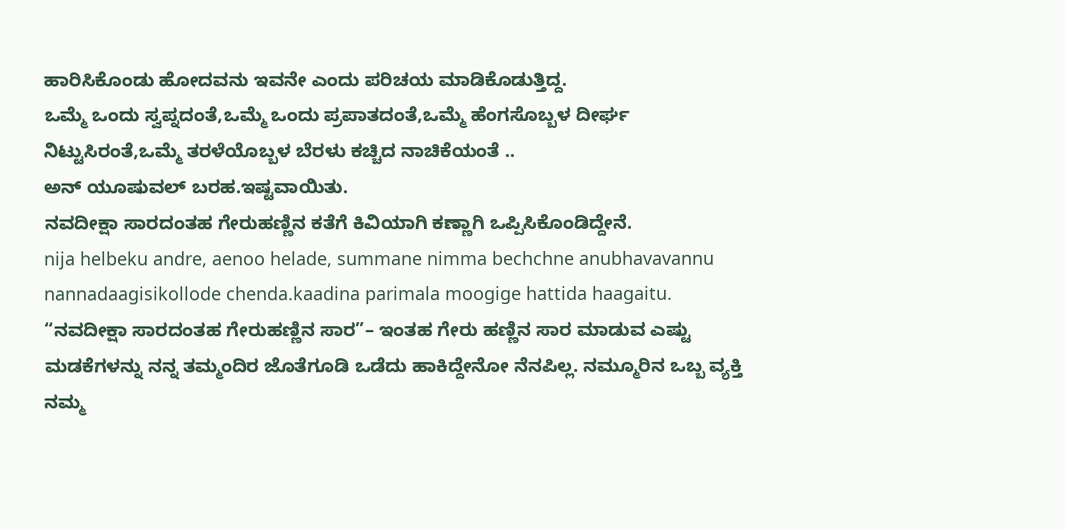ಹಾರಿಸಿಕೊಂಡು ಹೋದವನು ಇವನೇ ಎಂದು ಪರಿಚಯ ಮಾಡಿಕೊಡುತ್ತಿದ್ದ.
ಒಮ್ಮೆ ಒಂದು ಸ್ವಪ್ನದಂತೆ,ಒಮ್ಮೆ ಒಂದು ಪ್ರಪಾತದಂತೆ,ಒಮ್ಮೆ ಹೆಂಗಸೊಬ್ಬಳ ದೀರ್ಘ ನಿಟ್ಟುಸಿರಂತೆ,ಒಮ್ಮೆ ತರಳೆಯೊಬ್ಬಳ ಬೆರಳು ಕಚ್ಚಿದ ನಾಚಿಕೆಯಂತೆ ..
ಅನ್ ಯೂಷುವಲ್ ಬರಹ.ಇಷ್ಟವಾಯಿತು.
ನವದೀಕ್ಷಾ ಸಾರದಂತಹ ಗೇರುಹಣ್ಣಿನ ಕತೆಗೆ ಕಿವಿಯಾಗಿ ಕಣ್ಣಾಗಿ ಒಪ್ಪಿಸಿಕೊಂಡಿದ್ದೇನೆ.
nija helbeku andre, aenoo helade, summane nimma bechchne anubhavavannu nannadaagisikollode chenda.kaadina parimala moogige hattida haagaitu.
“ನವದೀಕ್ಷಾ ಸಾರದಂತಹ ಗೇರುಹಣ್ಣಿನ ಸಾರ”– ಇಂತಹ ಗೇರು ಹಣ್ಣಿನ ಸಾರ ಮಾಡುವ ಎಷ್ಟು ಮಡಕೆಗಳನ್ನು ನನ್ನ ತಮ್ಮಂದಿರ ಜೊತೆಗೂಡಿ ಒಡೆದು ಹಾಕಿದ್ದೇನೋ ನೆನಪಿಲ್ಲ. ನಮ್ಮೂರಿನ ಒಬ್ಬ ವ್ಯಕ್ತಿ ನಮ್ಮ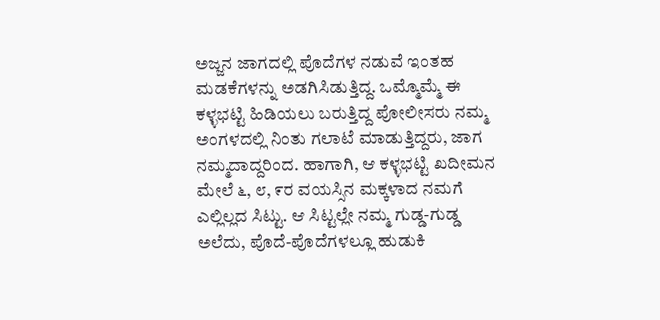ಅಜ್ಜನ ಜಾಗದಲ್ಲಿ ಪೊದೆಗಳ ನಡುವೆ ಇಂತಹ ಮಡಕೆಗಳನ್ನು ಅಡಗಿಸಿಡುತ್ತಿದ್ದ. ಒಮ್ಮೊಮ್ಮೆ ಈ ಕಳ್ಳಭಟ್ಟಿ ಹಿಡಿಯಲು ಬರುತ್ತಿದ್ದ ಪೋಲೀಸರು ನಮ್ಮ ಅಂಗಳದಲ್ಲಿ ನಿಂತು ಗಲಾಟೆ ಮಾಡುತ್ತಿದ್ದರು, ಜಾಗ ನಮ್ಮದಾದ್ದರಿಂದ. ಹಾಗಾಗಿ, ಆ ಕಳ್ಳಭಟ್ಟಿ ಖದೀಮನ ಮೇಲೆ ೬, ೮, ೯ರ ವಯಸ್ಸಿನ ಮಕ್ಕಳಾದ ನಮಗೆ ಎಲ್ಲಿಲ್ಲದ ಸಿಟ್ಟು. ಆ ಸಿಟ್ಟಲ್ಲೇ ನಮ್ಮ ಗುಡ್ಡ-ಗುಡ್ಡ ಅಲೆದು, ಪೊದೆ-ಪೊದೆಗಳಲ್ಲೂ ಹುಡುಕಿ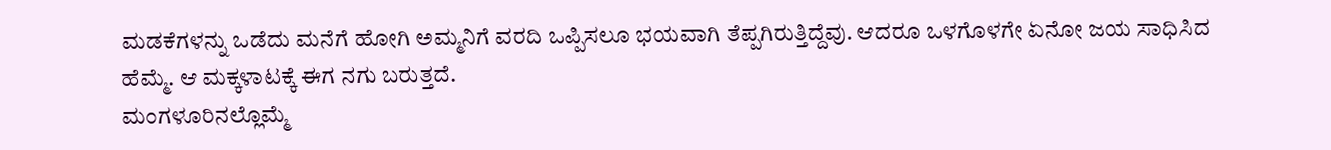ಮಡಕೆಗಳನ್ನು ಒಡೆದು ಮನೆಗೆ ಹೋಗಿ ಅಮ್ಮನಿಗೆ ವರದಿ ಒಪ್ಪಿಸಲೂ ಭಯವಾಗಿ ತೆಪ್ಪಗಿರುತ್ತಿದ್ದೆವು. ಆದರೂ ಒಳಗೊಳಗೇ ಏನೋ ಜಯ ಸಾಧಿಸಿದ ಹೆಮ್ಮೆ. ಆ ಮಕ್ಕಳಾಟಕ್ಕೆ ಈಗ ನಗು ಬರುತ್ತದೆ.
ಮಂಗಳೂರಿನಲ್ಲೊಮ್ಮೆ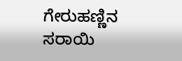ಗೇರುಹಣ್ಣಿನ ಸರಾಯಿ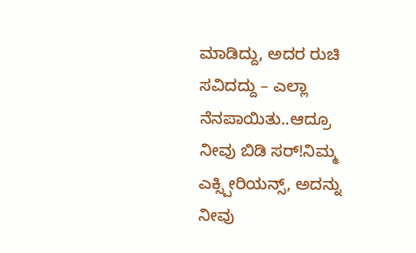ಮಾಡಿದ್ದು, ಅದರ ರುಚಿ ಸವಿದದ್ದು – ಎಲ್ಲಾ ನೆನಪಾಯಿತು..ಆದ್ರೂ ನೀವು ಬಿಡಿ ಸರ್!ನಿಮ್ಮ ಎಕ್ಸ್ಪೀರಿಯನ್ಸ್, ಅದನ್ನು ನೀವು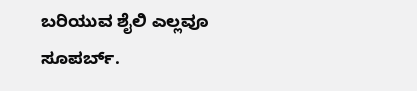ಬರಿಯುವ ಶೈಲಿ ಎಲ್ಲವೂ ಸೂಪರ್ಬ್.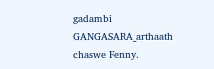gadambi GANGASARA_arthaath chaswe Fenny.